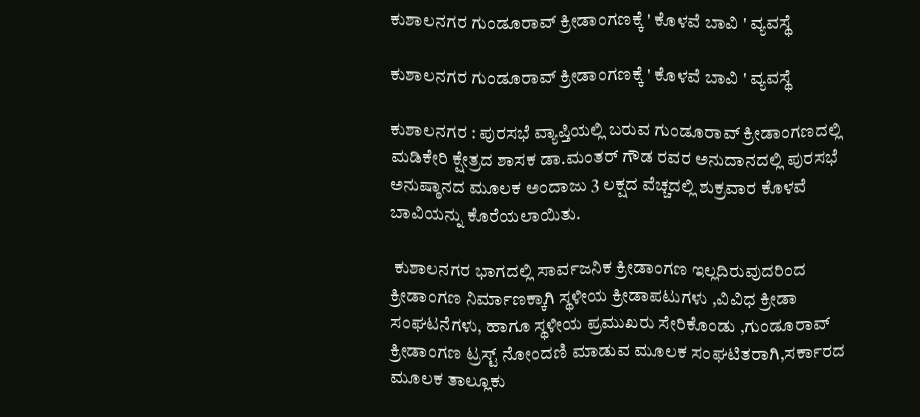ಕುಶಾಲನಗರ ಗುಂಡೂರಾವ್ ಕ್ರೀಡಾಂಗಣಕ್ಕೆ ' ಕೊಳವೆ ಬಾವಿ ' ವ್ಯವಸ್ಥೆ

ಕುಶಾಲನಗರ ಗುಂಡೂರಾವ್ ಕ್ರೀಡಾಂಗಣಕ್ಕೆ ' ಕೊಳವೆ ಬಾವಿ ' ವ್ಯವಸ್ಥೆ

ಕುಶಾಲನಗರ : ಪುರಸಭೆ ವ್ಯಾಪ್ತಿಯಲ್ಲಿ ಬರುವ ಗುಂಡೂರಾವ್ ಕ್ರೀಡಾಂಗಣದಲ್ಲಿ ಮಡಿಕೇರಿ ಕ್ಷೇತ್ರದ ಶಾಸಕ ಡಾ.ಮಂತರ್ ಗೌಡ ರವರ ಅನುದಾನದಲ್ಲಿ ಪುರಸಭೆ ಅನುಷ್ಠಾನದ ಮೂಲಕ ಅಂದಾಜು 3 ಲಕ್ಷದ ವೆಚ್ಚದಲ್ಲಿ ಶುಕ್ರವಾರ ಕೊಳವೆ ಬಾವಿಯನ್ನು ಕೊರೆಯಲಾಯಿತು.

 ಕುಶಾಲನಗರ ಭಾಗದಲ್ಲಿ ಸಾರ್ವಜನಿಕ ಕ್ರೀಡಾಂಗಣ ಇಲ್ಲದಿರುವುದರಿಂದ ಕ್ರೀಡಾಂಗಣ ನಿರ್ಮಾಣಕ್ಕಾಗಿ ಸ್ಥಳೀಯ ಕ್ರೀಡಾಪಟುಗಳು ,ವಿವಿಧ ಕ್ರೀಡಾ ಸಂಘಟನೆಗಳು, ಹಾಗೂ ಸ್ಥಳೀಯ ಪ್ರಮುಖರು ಸೇರಿಕೊಂಡು ,ಗುಂಡೂರಾವ್ ಕ್ರೀಡಾಂಗಣ ಟ್ರಸ್ಟ್ ನೋಂದಣಿ ಮಾಡುವ ಮೂಲಕ ಸಂಘಟಿತರಾಗಿ,ಸರ್ಕಾರದ ಮೂಲಕ ತಾಲ್ಲೂಕು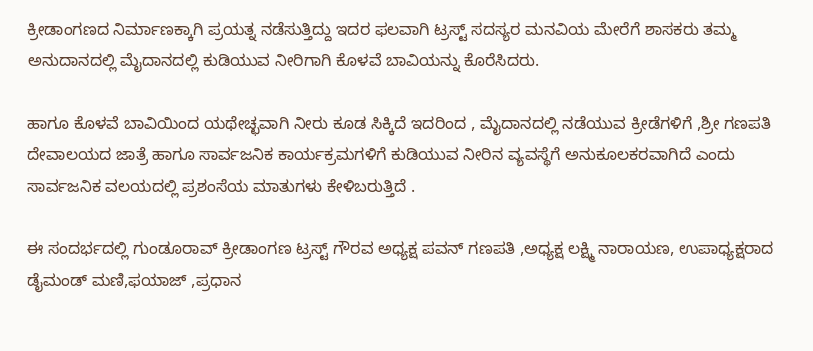ಕ್ರೀಡಾಂಗಣದ ನಿರ್ಮಾಣಕ್ಕಾಗಿ ಪ್ರಯತ್ನ ನಡೆಸುತ್ತಿದ್ದು ಇದರ ಫಲವಾಗಿ ಟ್ರಸ್ಟ್ ಸದಸ್ಯರ ಮನವಿಯ ಮೇರೆಗೆ ಶಾಸಕರು ತಮ್ಮ ಅನುದಾನದಲ್ಲಿ ಮೈದಾನದಲ್ಲಿ ಕುಡಿಯುವ ನೀರಿಗಾಗಿ ಕೊಳವೆ ಬಾವಿಯನ್ನು ಕೊರೆಸಿದರು.

ಹಾಗೂ ಕೊಳವೆ ಬಾವಿಯಿಂದ ಯಥೇಚ್ಛವಾಗಿ ನೀರು ಕೂಡ ಸಿಕ್ಕಿದೆ ಇದರಿಂದ , ಮೈದಾನದಲ್ಲಿ ನಡೆಯುವ ಕ್ರೀಡೆಗಳಿಗೆ ,ಶ್ರೀ ಗಣಪತಿ ದೇವಾಲಯದ ಜಾತ್ರೆ ಹಾಗೂ ಸಾರ್ವಜನಿಕ ಕಾರ್ಯಕ್ರಮಗಳಿಗೆ ಕುಡಿಯುವ ನೀರಿನ ವ್ಯವಸ್ಥೆಗೆ ಅನುಕೂಲಕರವಾಗಿದೆ ಎಂದು ಸಾರ್ವಜನಿಕ ವಲಯದಲ್ಲಿ ಪ್ರಶಂಸೆಯ ಮಾತುಗಳು ಕೇಳಿಬರುತ್ತಿದೆ .

ಈ ಸಂದರ್ಭದಲ್ಲಿ ಗುಂಡೂರಾವ್ ಕ್ರೀಡಾಂಗಣ ಟ್ರಸ್ಟ್ ಗೌರವ ಅಧ್ಯಕ್ಷ ಪವನ್ ಗಣಪತಿ ,ಅಧ್ಯಕ್ಷ ಲಕ್ಷ್ಮಿ ನಾರಾಯಣ, ಉಪಾಧ್ಯಕ್ಷರಾದ ಡೈಮಂಡ್ ಮಣಿ,ಫಯಾಜ್ ,ಪ್ರಧಾನ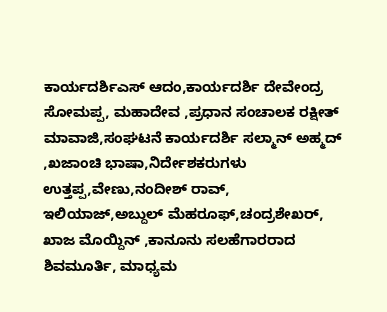ಕಾರ್ಯದರ್ಶಿಎಸ್ ಆದಂ,ಕಾರ್ಯದರ್ಶಿ ದೇವೇಂದ್ರ ಸೋಮಪ್ಪ, ಮಹಾದೇವ ,ಪ್ರಧಾನ ಸಂಚಾಲಕ ರಕ್ಷೀತ್ ಮಾವಾಜಿ,ಸಂಘಟನೆ ಕಾರ್ಯದರ್ಶಿ ಸಲ್ಮಾನ್ ಅಹ್ಮದ್ ,ಖಜಾಂಚಿ ಭಾಷಾ,ನಿರ್ದೇಶಕರುಗಳು‌ ಉತ್ತಪ್ಪ,ವೇಣು,ನಂದೀಶ್ ರಾವ್, ಇಲಿಯಾಜ್,ಅಬ್ದುಲ್ ಮೆಹರೂಫ್,ಚಂದ್ರಶೇಖರ್, ಖಾಜ ಮೊಯ್ದಿನ್ ,ಕಾನೂನು ಸಲಹೆಗಾರರಾದ ಶಿವಮೂರ್ತಿ, ಮಾಧ್ಯಮ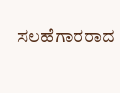ಸಲಹೆಗಾರರಾದ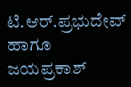ಟಿ.ಆರ್.ಪ್ರಭುದೇವ್ ಹಾಗೂ ಜಯಪ್ರಕಾಶ್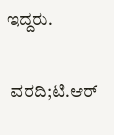ಇದ್ದರು.

 ವರದಿ;ಟಿ.ಆರ್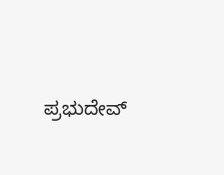ಪ್ರಭುದೇವ್